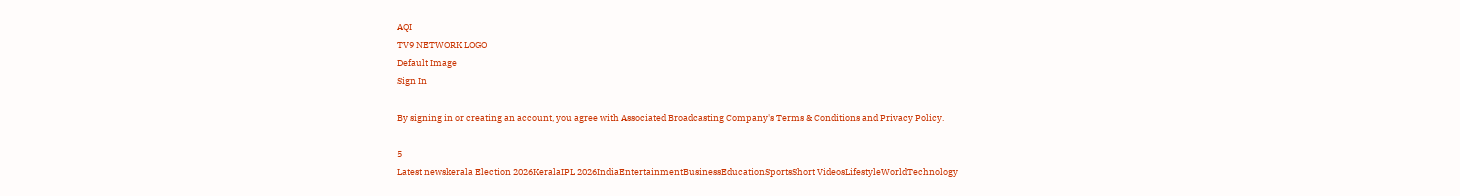AQI
TV9 NETWORK LOGO
Default Image
Sign In

By signing in or creating an account, you agree with Associated Broadcasting Company's Terms & Conditions and Privacy Policy.

5
Latest newskerala Election 2026KeralaIPL 2026IndiaEntertainmentBusinessEducationSportsShort VideosLifestyleWorldTechnology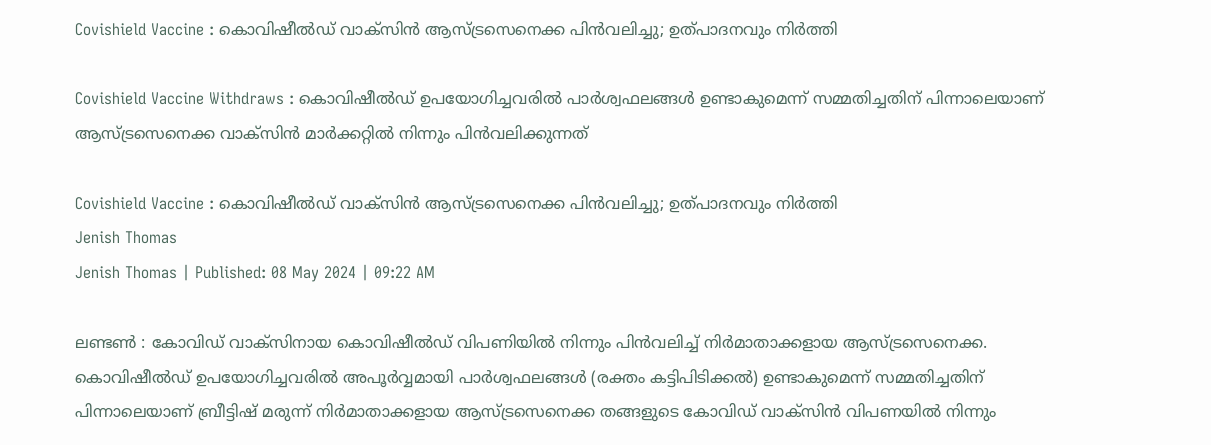Covishield Vaccine : കൊവിഷീൽഡ് വാക്സിൻ ആസ്ട്രസെനെക്ക പിൻവലിച്ചു; ഉത്പാദനവും നിർത്തി

Covishield Vaccine Withdraws : കൊവിഷീൽഡ് ഉപയോഗിച്ചവരിൽ പാർശ്വഫലങ്ങൾ ഉണ്ടാകുമെന്ന് സമ്മതിച്ചതിന് പിന്നാലെയാണ് ആസ്ട്രസെനെക്ക വാക്സിൻ മാർക്കറ്റിൽ നിന്നും പിൻവലിക്കുന്നത്

Covishield Vaccine : കൊവിഷീൽഡ് വാക്സിൻ ആസ്ട്രസെനെക്ക പിൻവലിച്ചു; ഉത്പാദനവും നിർത്തി
Jenish Thomas
Jenish Thomas | Published: 08 May 2024 | 09:22 AM

ലണ്ടൺ : കോവിഡ് വാക്സിനായ കൊവിഷീൽഡ് വിപണിയിൽ നിന്നും പിൻവലിച്ച് നിർമാതാക്കളായ ആസ്ട്രസെനെക്ക. കൊവിഷീൽഡ് ഉപയോഗിച്ചവരിൽ അപൂർവ്വമായി പാർശ്വഫലങ്ങൾ (രക്തം കട്ടിപിടിക്കൽ) ഉണ്ടാകുമെന്ന് സമ്മതിച്ചതിന് പിന്നാലെയാണ് ബ്രീട്ടിഷ് മരുന്ന് നിർമാതാക്കളായ ആസ്ട്രസെനെക്ക തങ്ങളുടെ കോവിഡ് വാക്സിൻ വിപണയിൽ നിന്നും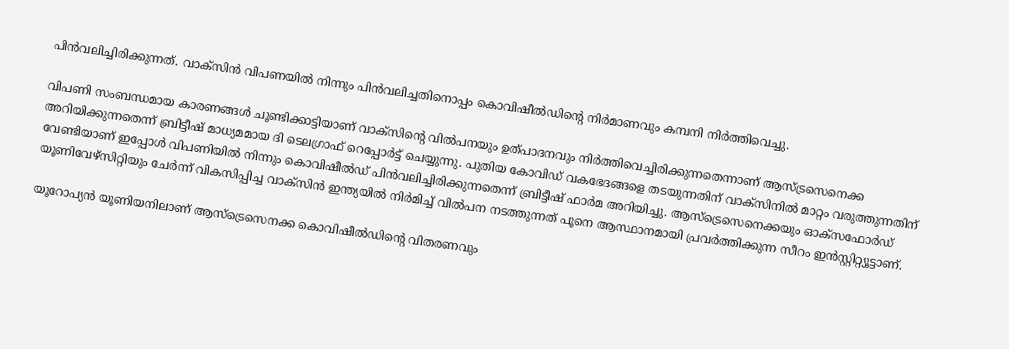പിൻവലിച്ചിരിക്കുന്നത്. വാക്സിൻ വിപണയിൽ നിന്നും പിൻവലിച്ചതിനൊപ്പം കൊവിഷീൽഡിൻ്റെ നിർമാണവും കമ്പനി നിർത്തിവെച്ചു.

വിപണി സംബന്ധമായ കാരണങ്ങൾ ചൂണ്ടിക്കാട്ടിയാണ് വാക്സിൻ്റെ വിൽപനയും ഉത്പാദനവും നിർത്തിവെച്ചിരിക്കുന്നതെന്നാണ് ആസ്ട്രസെനെക്ക അറിയിക്കുന്നതെന്ന് ബ്രിട്ടീഷ് മാധ്യമമായ ദി ടെലഗ്രാഫ് റെപ്പോർട്ട് ചെയ്യുന്നു. പുതിയ കോവിഡ് വകഭേദങ്ങളെ തടയുന്നതിന് വാക്സിനിൽ മാറ്റം വരുത്തുന്നതിന് വേണ്ടിയാണ് ഇപ്പോൾ വിപണിയിൽ നിന്നും കൊവിഷീൽഡ് പിൻവലിച്ചിരിക്കുന്നതെന്ന് ബ്രിട്ടീഷ് ഫാർമ അറിയിച്ചു. ആസ്ട്രെസെനെക്കയും ഓക്സഫോർഡ് യൂണിവേഴ്സിറ്റിയും ചേർന്ന് വികസിപ്പിച്ച വാക്സിൻ ഇന്ത്യയിൽ നിർമിച്ച് വിൽപന നടത്തുന്നത് പൂനെ ആസ്ഥാനമായി പ്രവർത്തിക്കുന്ന സീറം ഇൻസ്റ്റിറ്റ്യൂട്ടാണ്.

യൂറോപ്യൻ യൂണിയനിലാണ് ആസ്ട്രെസെനക്ക കൊവിഷീൽഡിൻ്റെ വിതരണവും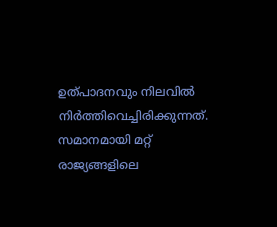ഉത്പാദനവും നിലവിൽ നിർത്തിവെച്ചിരിക്കുന്നത്. സമാനമായി മറ്റ് രാജ്യങ്ങളിലെ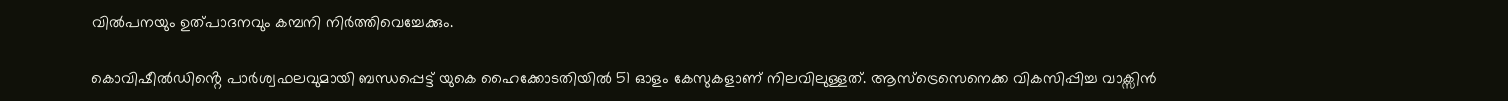വിൽപനയും ഉത്പാദനവും കമ്പനി നിർത്തിവെച്ചേക്കും.

കൊവിഷീൽഡിൻ്റെ പാർശ്വഫലവുമായി ബന്ധപ്പെട്ട് യുകെ ഹൈക്കോടതിയിൽ 51 ഓളം കേസുകളാണ് നിലവിലുള്ളത്. ആസ്ട്രെസെനെക്ക വികസിപ്പിച്ച വാക്സിൻ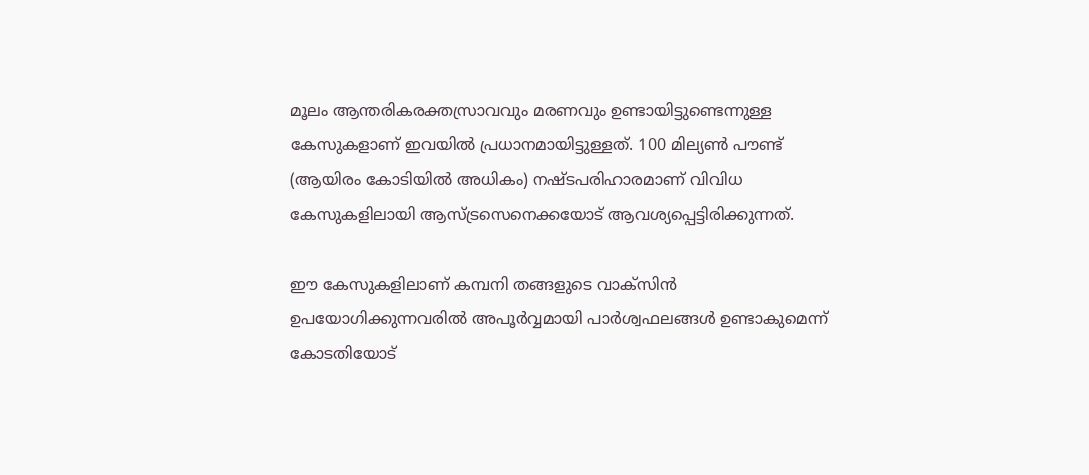മൂലം ആന്തരികരക്തസ്രാവവും മരണവും ഉണ്ടായിട്ടുണ്ടെന്നുള്ള കേസുകളാണ് ഇവയിൽ പ്രധാനമായിട്ടുള്ളത്. 100 മില്യൺ പൗണ്ട് (ആയിരം കോടിയിൽ അധികം) നഷ്ടപരിഹാരമാണ് വിവിധ കേസുകളിലായി ആസ്ട്രസെനെക്കയോട് ആവശ്യപ്പെട്ടിരിക്കുന്നത്.

ഈ കേസുകളിലാണ് കമ്പനി തങ്ങളുടെ വാക്സിൻ ഉപയോഗിക്കുന്നവരിൽ അപൂർവ്വമായി പാർശ്വഫലങ്ങൾ ഉണ്ടാകുമെന്ന് കോടതിയോട്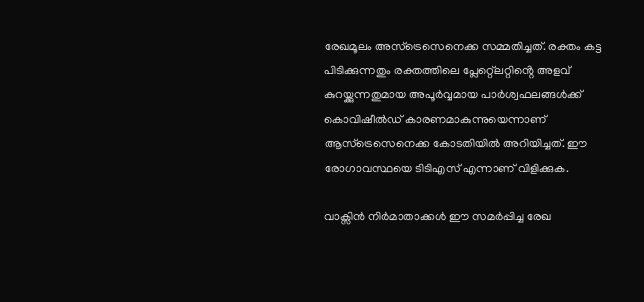രേഖമൂലം അസ്ട്രെസെനെക്ക സമ്മതിച്ചത്. രക്തം കട്ട പിടിക്കുന്നതും രക്തത്തിലെ പ്ലേറ്റ്ലെറ്റിൻ്റെ അളവ് കുറയ്ക്കുന്നതുമായ അപൂർവ്വമായ പാർശ്വഫലങ്ങൾക്ക് കൊവിഷീൽഡ് കാരണമാകുന്നുയെന്നാണ് ആസ്ട്രെസെനെക്ക കോടതിയിൽ അറിയിച്ചത്. ഈ രോഗാവസ്ഥയെ ടിടിഎസ് എന്നാണ് വിളിക്കുക.

വാക്സിൻ നിർമാതാക്കൾ ഈ സമർപ്പിച്ച രേഖ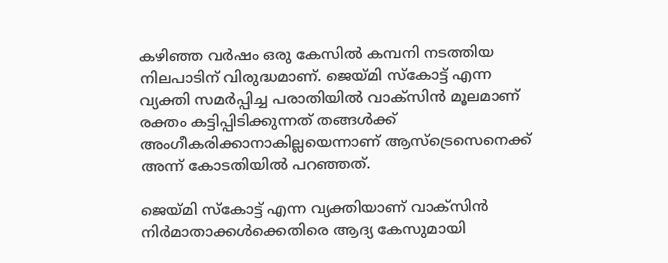കഴിഞ്ഞ വർഷം ഒരു കേസിൽ കമ്പനി നടത്തിയ നിലപാടിന് വിരുദ്ധമാണ്. ജെയ്മി സ്കോട്ട് എന്ന വ്യക്തി സമർപ്പിച്ച പരാതിയിൽ വാക്സിൻ മൂലമാണ് രക്തം കട്ടിപ്പിടിക്കുന്നത് തങ്ങൾക്ക് അംഗീകരിക്കാനാകില്ലയെന്നാണ് ആസ്ട്രെസെനെക്ക് അന്ന് കോടതിയിൽ പറഞ്ഞത്.

ജെയ്മി സ്കോട്ട് എന്ന വ്യക്തിയാണ് വാക്സിൻ നിർമാതാക്കൾക്കെതിരെ ആദ്യ കേസുമായി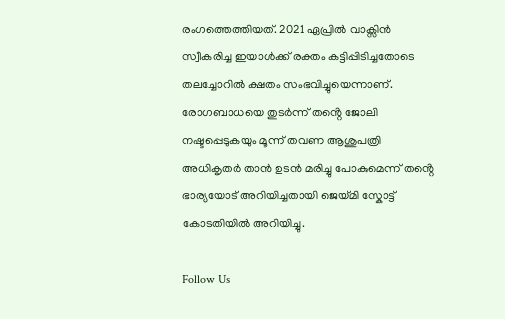രംഗത്തെത്തിയത്. 2021 ഏപ്രിൽ വാക്സിൻ സ്വീകരിച്ച ഇയാൾക്ക് രക്തം കട്ടിപ്പിടിച്ചതോടെ തലച്ചോറിൽ ക്ഷതം സംഭവിച്ചുയെന്നാണ്. രോഗബാധയെ തുടർന്ന് തൻ്റെ ജോലി നഷ്ടപ്പെടുകയും മൂന്ന് തവണ ആശുപത്രി അധികൃതർ താൻ ഉടൻ മരിച്ചു പോകുമെന്ന് തൻ്റെ ഭാര്യയോട് അറിയിച്ചതായി ജെയ്മി സ്കോട്ട് കോടതിയിൽ അറിയിച്ചു.

Follow Us